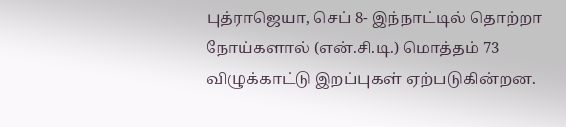புத்ராஜெயா, செப் 8- இந்நாட்டில் தொற்றா
நோய்களால் (என்.சி.டி.) மொத்தம் 73
விழுக்காட்டு இறப்புகள் ஏற்படுகின்றன.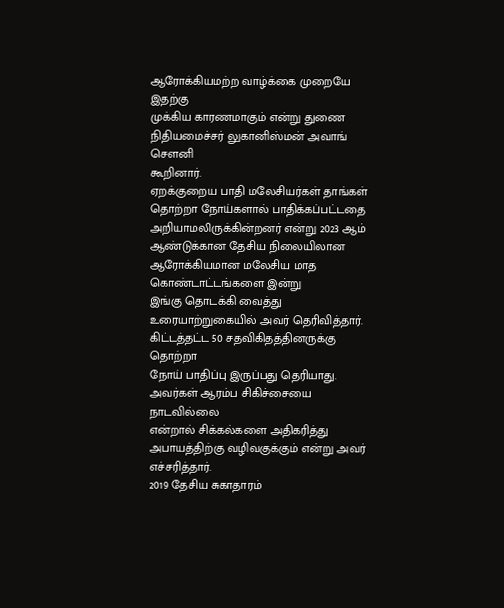ஆரோக்கியமற்ற வாழ்க்கை முறையே இதற்கு
முக்கிய காரணமாகும் என்று துணை
நிதியமைச்சர் லுகானிஸ்மன் அவாங் சௌனி
கூறினார்.
ஏறக்குறைய பாதி மலேசியர்கள் தாங்கள்
தொற்றா நோய்களால் பாதிக்கப்பட்டதை
அறியாமலிருக்கின்றனர் என்று 2023 ஆம்
ஆண்டுக்கான தேசிய நிலையிலான
ஆரோக்கியமான மலேசிய மாத கொண்டாட்டங்களை இன்று
இங்கு தொடக்கி வைத்து உரையாற்றுகையில் அவர் தெரிவித்தார்.
கிட்டத்தட்ட 50 சதவிகிதத்தினருக்கு தொற்றா
நோய் பாதிப்பு இருப்பது தெரியாது.
அவர்கள் ஆரம்ப சிகிச்சையை நாடவில்லை
என்றால் சிக்கல்களை அதிகரித்து
அபாயத்திற்கு வழிவகுக்கும் என்று அவர்
எச்சரித்தார்.
2019 தேசிய சுகாதாரம்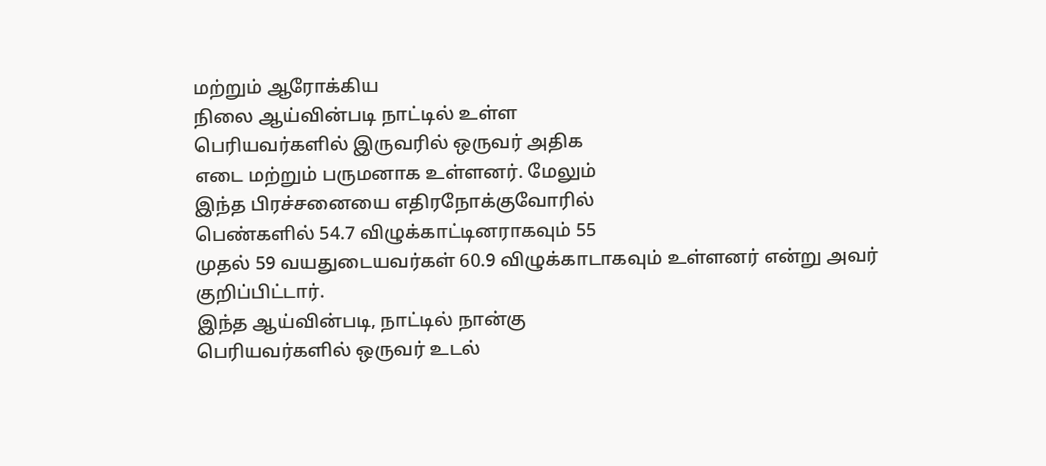மற்றும் ஆரோக்கிய
நிலை ஆய்வின்படி நாட்டில் உள்ள
பெரியவர்களில் இருவரில் ஒருவர் அதிக
எடை மற்றும் பருமனாக உள்ளனர். மேலும்
இந்த பிரச்சனையை எதிரநோக்குவோரில்
பெண்களில் 54.7 விழுக்காட்டினராகவும் 55
முதல் 59 வயதுடையவர்கள் 60.9 விழுக்காடாகவும் உள்ளனர் என்று அவர்
குறிப்பிட்டார்.
இந்த ஆய்வின்படி, நாட்டில் நான்கு
பெரியவர்களில் ஒருவர் உடல்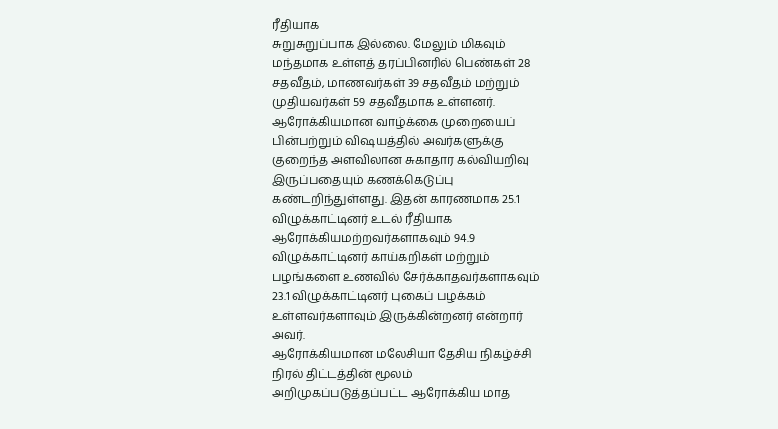ரீதியாக
சுறுசுறுப்பாக இல்லை. மேலும் மிகவும்
மந்தமாக உள்ளத் தரப்பினரில் பெண்கள் 28
சதவீதம், மாணவர்கள் 39 சதவீதம் மற்றும்
முதியவர்கள் 59 சதவீதமாக உள்ளனர்.
ஆரோக்கியமான வாழ்க்கை முறையைப்
பின்பற்றும் விஷயத்தில் அவர்களுக்கு
குறைந்த அளவிலான சுகாதார கல்வியறிவு
இருப்பதையும் கணக்கெடுப்பு
கண்டறிந்துள்ளது. இதன் காரணமாக 25.1
விழுக்காட்டினர் உடல் ரீதியாக
ஆரோக்கியமற்றவர்களாகவும் 94.9
விழுக்காட்டினர் காய்கறிகள் மற்றும்
பழங்களை உணவில் சேர்க்காதவர்களாகவும்
23.1 விழுக்காட்டினர் புகைப் பழக்கம்
உள்ளவர்களாவும் இருக்கின்றனர் என்றார்
அவர்.
ஆரோக்கியமான மலேசியா தேசிய நிகழ்ச்சி
நிரல் திட்டத்தின் மூலம்
அறிமுகப்படுத்தப்பட்ட ஆரோக்கிய மாத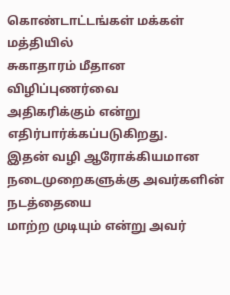கொண்டாட்டங்கள் மக்கள் மத்தியில்
சுகாதாரம் மீதான விழிப்புணர்வை
அதிகரிக்கும் என்று எதிர்பார்க்கப்படுகிறது.
இதன் வழி ஆரோக்கியமான
நடைமுறைகளுக்கு அவர்களின் நடத்தையை
மாற்ற முடியும் என்று அவர்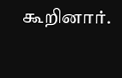கூறினார்.